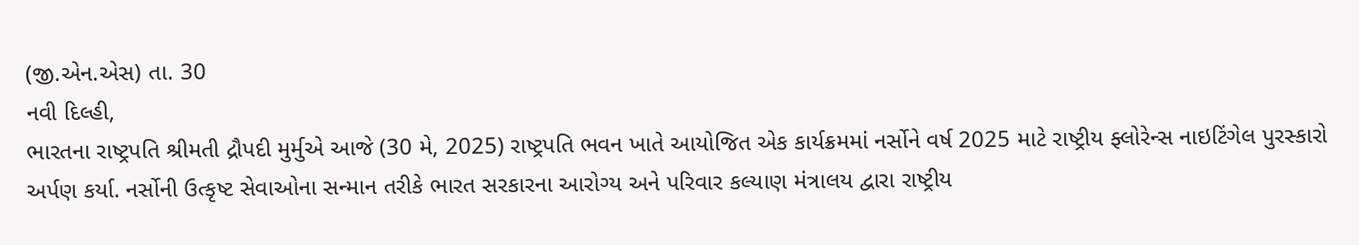(જી.એન.એસ) તા. 30
નવી દિલ્હી,
ભારતના રાષ્ટ્રપતિ શ્રીમતી દ્રૌપદી મુર્મુએ આજે (30 મે, 2025) રાષ્ટ્રપતિ ભવન ખાતે આયોજિત એક કાર્યક્રમમાં નર્સોને વર્ષ 2025 માટે રાષ્ટ્રીય ફ્લોરેન્સ નાઇટિંગેલ પુરસ્કારો અર્પણ કર્યા. નર્સોની ઉત્કૃષ્ટ સેવાઓના સન્માન તરીકે ભારત સરકારના આરોગ્ય અને પરિવાર કલ્યાણ મંત્રાલય દ્વારા રાષ્ટ્રીય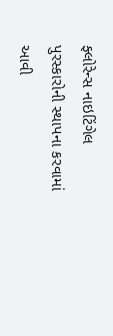ફ્લોરેન્સ નાઇટિંગેલ પુરસ્કારોની સ્થાપના કરવામાં આવી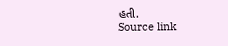હતી.
Source link